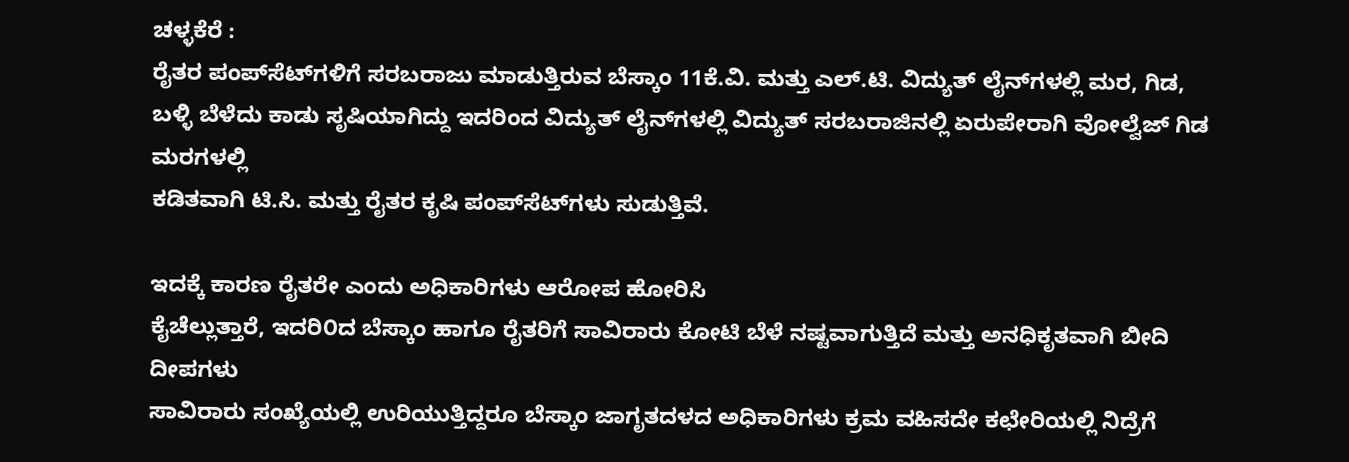ಚಳ್ಳಕೆರೆ :
ರೈತರ ಪಂಪ್‌ಸೆಟ್‌ಗಳಿಗೆ ಸರಬರಾಜು ಮಾಡುತ್ತಿರುವ ಬೆಸ್ಕಾಂ 11ಕೆ.ವಿ. ಮತ್ತು ಎಲ್.ಟಿ. ವಿದ್ಯುತ್ ಲೈನ್‌ಗಳಲ್ಲಿ ಮರ, ಗಿಡ,
ಬಳ್ಳಿ ಬೆಳೆದು ಕಾಡು ಸೃಷಿಯಾಗಿದ್ದು ಇದರಿಂದ ವಿದ್ಯುತ್ ಲೈನ್‌ಗಳಲ್ಲಿ ವಿದ್ಯುತ್ ಸರಬರಾಜಿನಲ್ಲಿ ಏರುಪೇರಾಗಿ ವೋಲ್ವೆಜ್ ಗಿಡ ಮರಗಳಲ್ಲಿ
ಕಡಿತವಾಗಿ ಟಿ.ಸಿ. ಮತ್ತು ರೈತರ ಕೃಷಿ ಪಂಪ್‌ಸೆಟ್‌ಗಳು ಸುಡುತ್ತಿವೆ.

ಇದಕ್ಕೆ ಕಾರಣ ರೈತರೇ ಎಂದು ಅಧಿಕಾರಿಗಳು ಆರೋಪ ಹೋರಿಸಿ
ಕೈಚೆಲ್ಲುತ್ತಾರೆ, ಇದರಿ೦ದ ಬೆಸ್ಕಾಂ ಹಾಗೂ ರೈತರಿಗೆ ಸಾವಿರಾರು ಕೋಟಿ ಬೆಳೆ ನಷ್ಟವಾಗುತ್ತಿದೆ ಮತ್ತು ಅನಧಿಕೃತವಾಗಿ ಬೀದಿ ದೀಪಗಳು
ಸಾವಿರಾರು ಸಂಖ್ಯೆಯಲ್ಲಿ ಉರಿಯುತ್ತಿದ್ದರೂ ಬೆಸ್ಕಾಂ ಜಾಗೃತದಳದ ಅಧಿಕಾರಿಗಳು ಕ್ರಮ ವಹಿಸದೇ ಕಛೇರಿಯಲ್ಲಿ ನಿದ್ರೆಗೆ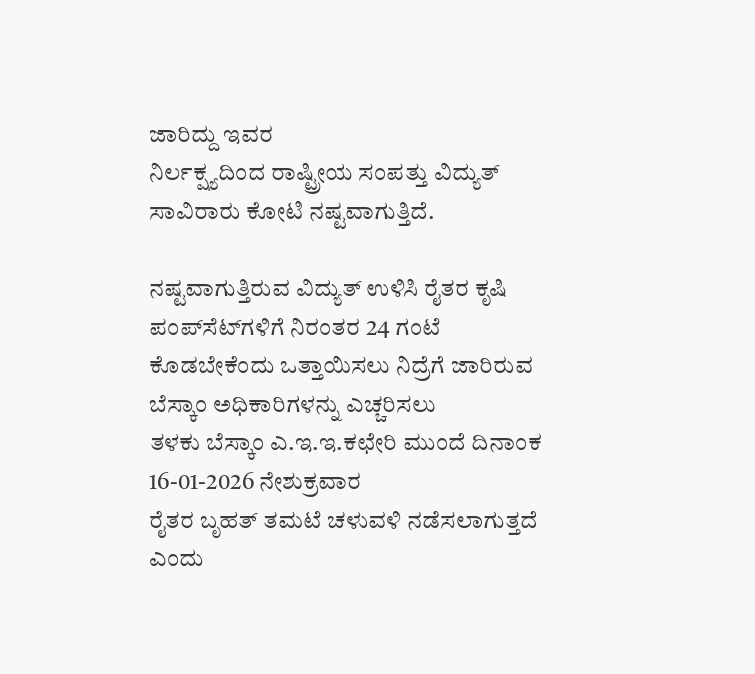ಜಾರಿದ್ದು ಇವರ
ನಿರ್ಲಕ್ಷ್ಯದಿಂದ ರಾಷ್ಟ್ರೀಯ ಸಂಪತ್ತು ವಿದ್ಯುತ್ ಸಾವಿರಾರು ಕೋಟಿ ನಷ್ಟವಾಗುತ್ತಿದೆ.

ನಷ್ಟವಾಗುತ್ತಿರುವ ವಿದ್ಯುತ್ ಉಳಿಸಿ ರೈತರ ಕೃಷಿ
ಪಂಪ್‌ಸೆಟ್‌ಗಳಿಗೆ ನಿರಂತರ 24 ಗಂಟೆ ಕೊಡಬೇಕೆಂದು ಒತ್ತಾಯಿಸಲು ನಿದ್ರೆಗೆ ಜಾರಿರುವ ಬೆಸ್ಕಾಂ ಅಧಿಕಾರಿಗಳನ್ನು ಎಚ್ಚರಿಸಲು
ತಳಕು ಬೆಸ್ಕಾಂ ಎ.ಇ.ಇ.ಕಛೇರಿ ಮುಂದೆ ದಿನಾಂಕ 16-01-2026 ನೇಶುಕ್ರವಾರ
ರೈತರ ಬೃಹತ್ ತಮಟೆ ಚಳುವಳಿ ನಡೆಸಲಾಗುತ್ತದೆ ಎಂದು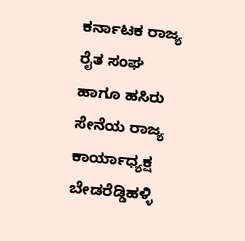ಕರ್ನಾಟಕ ರಾಜ್ಯ ರೈತ ಸಂಘ ಹಾಗೂ ಹಸಿರು ಸೇನೆಯ ರಾಜ್ಯ ಕಾರ್ಯಾಧ್ಯಕ್ಷ
ಬೇಡರೆಡ್ಡಿಹಳ್ಳಿ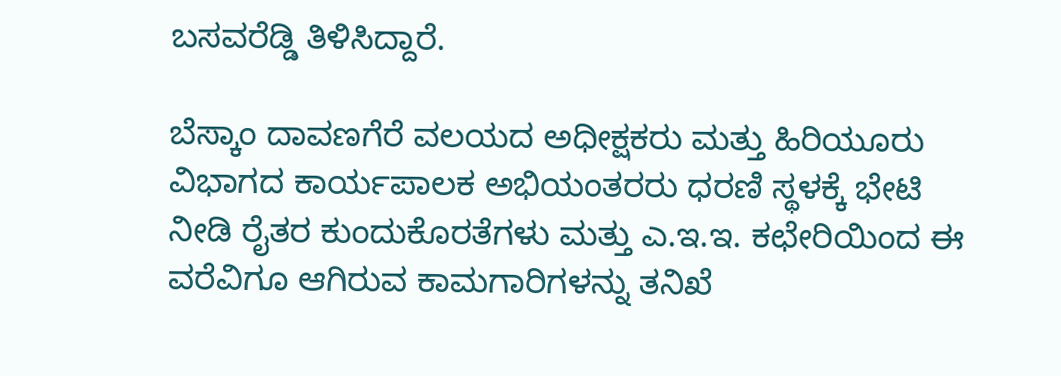ಬಸವರೆಡ್ಡಿ ತಿಳಿಸಿದ್ದಾರೆ.

ಬೆಸ್ಕಾಂ ದಾವಣಗೆರೆ ವಲಯದ ಅಧೀಕ್ಷಕರು ಮತ್ತು ಹಿರಿಯೂರು ವಿಭಾಗದ ಕಾರ್ಯಪಾಲಕ ಅಭಿಯಂತರರು ಧರಣಿ ಸ್ಥಳಕ್ಕೆ ಭೇಟಿ
ನೀಡಿ ರೈತರ ಕುಂದುಕೊರತೆಗಳು ಮತ್ತು ಎ.ಇ.ಇ. ಕಛೇರಿಯಿಂದ ಈ ವರೆವಿಗೂ ಆಗಿರುವ ಕಾಮಗಾರಿಗಳನ್ನು ತನಿಖೆ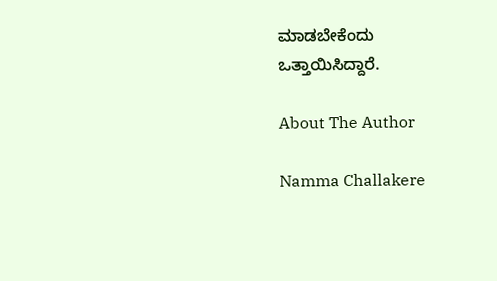ಮಾಡಬೇಕೆಂದು
ಒತ್ತಾಯಿಸಿದ್ದಾರೆ.

About The Author

Namma Challakere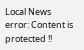Local News
error: Content is protected !!